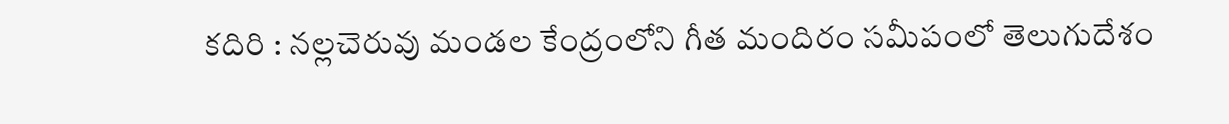కదిరి : నల్లచెరువు మండల కేంద్రంలోని గీత మందిరం సమీపంలో తెలుగుదేశం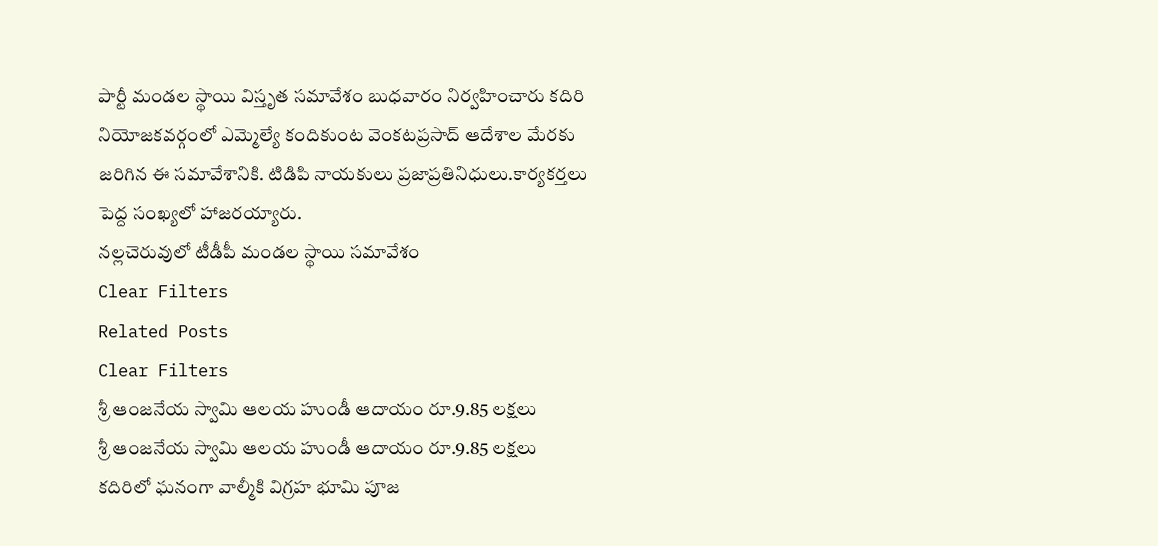పార్టీ మండల స్థాయి విస్తృత సమావేశం బుధవారం నిర్వహించారు కదిరి నియోజకవర్గంలో ఎమ్మెల్యే కందికుంట వెంకటప్రసాద్ ఆదేశాల మేరకు జరిగిన ఈ సమావేశానికి. టిడిపి నాయకులు ప్రజాప్రతినిధులు.కార్యకర్తలు పెద్ద సంఖ్యలో హాజరయ్యారు.
నల్లచెరువులో టీడీపీ మండల స్థాయి సమావేశం
Clear Filters
Related Posts
Clear Filters
శ్రీ ఆంజనేయ స్వామి ఆలయ హుండీ ఆదాయం రూ.9.85 లక్షలు
శ్రీ ఆంజనేయ స్వామి ఆలయ హుండీ ఆదాయం రూ.9.85 లక్షలు
కదిరిలో ఘనంగా వాల్మీకి విగ్రహ భూమి పూజ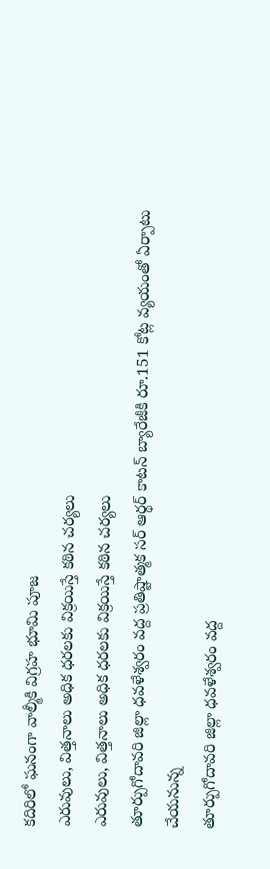కదిరిలో ఘనంగా వాల్మీకి విగ్రహ భూమి పూజ
ఎరువులు, విత్తనాలు అధిక ధరలకు విక్రయిస్తే కఠిన చర్యలు
ఎరువులు, విత్తనాలు అధిక ధరలకు విక్రయిస్తే కఠిన చర్యలు
తూర్పుగోదావరి జిల్లా ధవళేశ్వరం వద్ద ప్రతిష్టాత్మక సర్ ఆర్థర్ కాటన్ బ్యారేజీకి రూ.151 కోట్ల వ్యయంతో ఏర్పాటు చేయనున్న
తూర్పుగోదావరి జిల్లా ధవళేశ్వరం వద్ద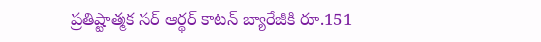ప్రతిష్టాత్మక సర్ ఆర్థర్ కాటన్ బ్యారేజీకి రూ.151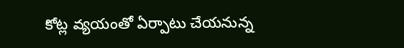కోట్ల వ్యయంతో ఏర్పాటు చేయనున్న